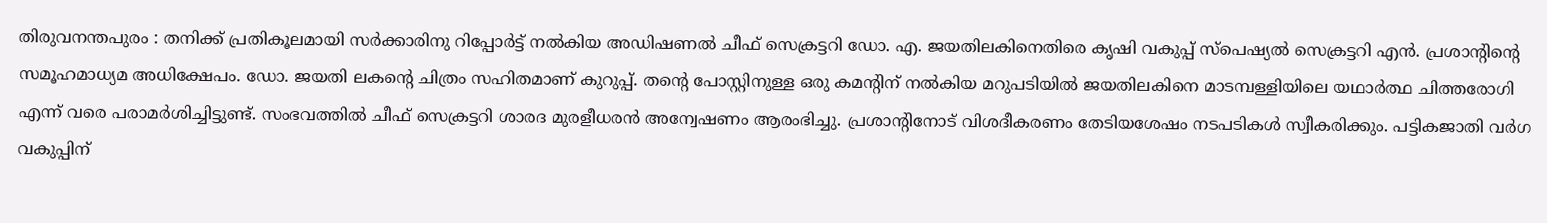തിരുവനന്തപുരം : തനിക്ക് പ്രതികൂലമായി സർക്കാരിനു റിപ്പോർട്ട് നൽകിയ അഡിഷണൽ ചീഫ് സെക്രട്ടറി ഡോ. എ. ജയതിലകിനെതിരെ കൃഷി വകുപ്പ് സ്പെഷ്യൽ സെക്രട്ടറി എൻ. പ്രശാന്റിന്റെ സമൂഹമാധ്യമ അധിക്ഷേപം. ഡോ. ജയതി ലകന്റെ ചിത്രം സഹിതമാണ് കുറുപ്പ്. തന്റെ പോസ്റ്റിനുള്ള ഒരു കമന്റിന് നൽകിയ മറുപടിയിൽ ജയതിലകിനെ മാടമ്പള്ളിയിലെ യഥാർത്ഥ ചിത്തരോഗി എന്ന് വരെ പരാമർശിച്ചിട്ടുണ്ട്. സംഭവത്തിൽ ചീഫ് സെക്രട്ടറി ശാരദ മുരളീധരൻ അന്വേഷണം ആരംഭിച്ചു. പ്രശാന്റിനോട് വിശദീകരണം തേടിയശേഷം നടപടികൾ സ്വീകരിക്കും. പട്ടികജാതി വർഗ വകുപ്പിന്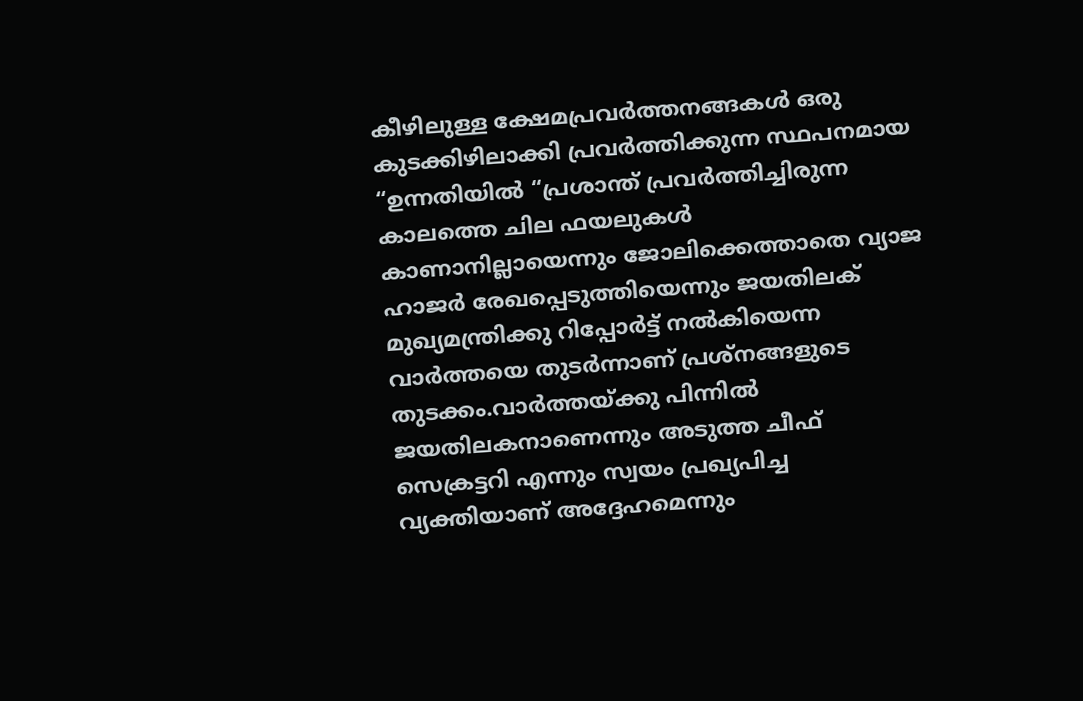കീഴിലുള്ള ക്ഷേമപ്രവർത്തനങ്ങകൾ ഒരു കുടക്കിഴിലാക്കി പ്രവർത്തിക്കുന്ന സ്ഥപനമായ “ഉന്നതിയിൽ “പ്രശാന്ത് പ്രവർത്തിച്ചിരുന്ന കാലത്തെ ചില ഫയലുകൾ കാണാനില്ലായെന്നും ജോലിക്കെത്താതെ വ്യാജ ഹാജർ രേഖപ്പെടുത്തിയെന്നും ജയതിലക് മുഖ്യമന്ത്രിക്കു റിപ്പോർട്ട് നൽകിയെന്ന വാർത്തയെ തുടർന്നാണ് പ്രശ്നങ്ങളുടെ തുടക്കം.വാർത്തയ്ക്കു പിന്നിൽ ജയതിലകനാണെന്നും അടുത്ത ചീഫ് സെക്രട്ടറി എന്നും സ്വയം പ്രഖ്യപിച്ച വ്യക്തിയാണ് അദ്ദേഹമെന്നും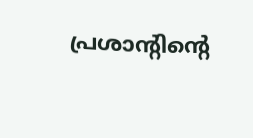പ്രശാന്റിന്റെ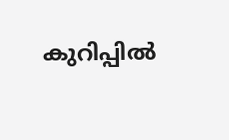കുറിപ്പിൽ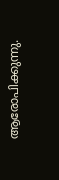ആരോപിക്കുന്നു.